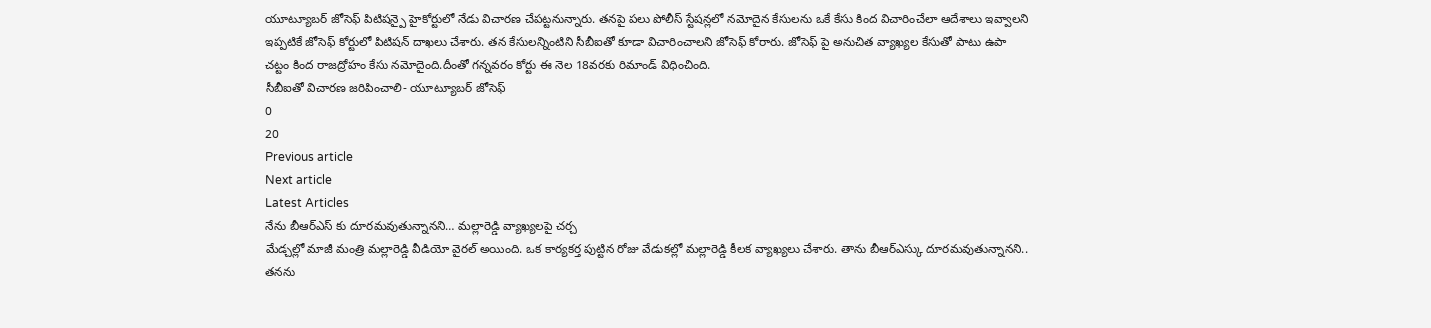యూట్యూబర్ జోసెఫ్ పిటిషన్పై హైకోర్టులో నేడు విచారణ చేపట్టనున్నారు. తనపై పలు పోలీస్ స్టేషన్లలో నమోదైన కేసులను ఒకే కేసు కింద విచారించేలా ఆదేశాలు ఇవ్వాలని ఇప్పటికే జోసెఫ్ కోర్టులో పిటిషన్ దాఖలు చేశారు. తన కేసులన్నింటిని సీబీఐతో కూడా విచారించాలని జోసెఫ్ కోరారు. జోసెఫ్ పై అనుచిత వ్యాఖ్యల కేసుతో పాటు ఉపా చట్టం కింద రాజద్రోహం కేసు నమోదైంది.దీంతో గన్నవరం కోర్టు ఈ నెల 18వరకు రిమాండ్ విధించింది.
సీబీఐతో విచారణ జరిపించాలి- యూట్యూబర్ జోసెఫ్
0
20
Previous article
Next article
Latest Articles
నేను బీఆర్ఎస్ కు దూరమవుతున్నానని… మల్లారెడ్డి వ్యాఖ్యలపై చర్చ
మేడ్చల్లో మాజీ మంత్రి మల్లారెడ్డి వీడియో వైరల్ అయింది. ఒక కార్యకర్త పుట్టిన రోజు వేడుకల్లో మల్లారెడ్డి కీలక వ్యాఖ్యలు చేశారు. తాను బీఆర్ఎస్కు దూరమవుతున్నానని.. తనను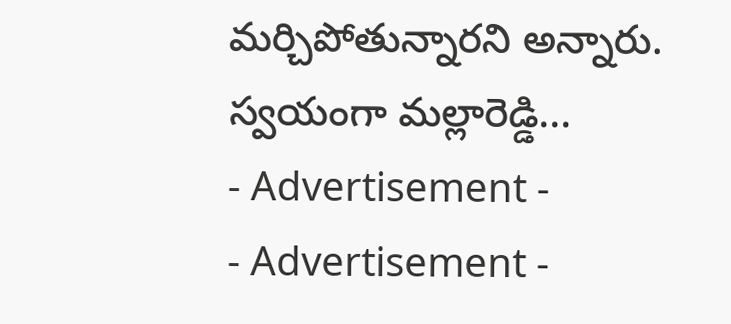మర్చిపోతున్నారని అన్నారు. స్వయంగా మల్లారెడ్డి...
- Advertisement -
- Advertisement -